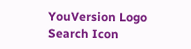YouVersion Logo
Search Icon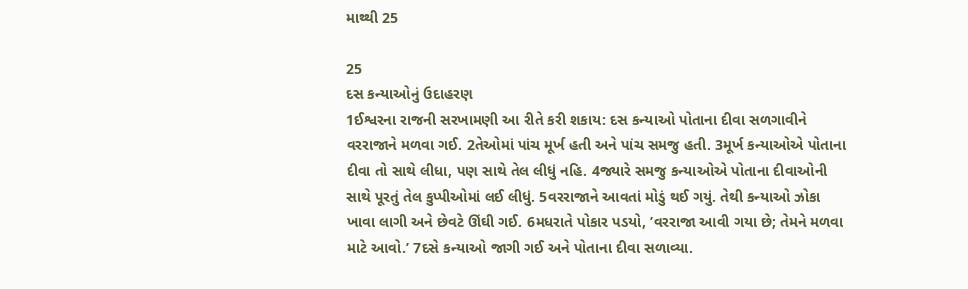માથ્થી 25

25
દસ કન્યાઓનું ઉદાહરણ
1ઈશ્વરના રાજની સરખામણી આ રીતે કરી શકાય: દસ કન્યાઓ પોતાના દીવા સળગાવીને વરરાજાને મળવા ગઈ. 2તેઓમાં પાંચ મૂર્ખ હતી અને પાંચ સમજુ હતી. 3મૂર્ખ કન્યાઓએ પોતાના દીવા તો સાથે લીધા, પણ સાથે તેલ લીધું નહિ. 4જ્યારે સમજુ કન્યાઓએ પોતાના દીવાઓની સાથે પૂરતું તેલ કુપ્પીઓમાં લઈ લીધું. 5વરરાજાને આવતાં મોડું થઈ ગયું. તેથી કન્યાઓ ઝોકા ખાવા લાગી અને છેવટે ઊંઘી ગઈ. 6મધરાતે પોકાર પડયો, ’વરરાજા આવી ગયા છે; તેમને મળવા માટે આવો.’ 7દસે કન્યાઓ જાગી ગઈ અને પોતાના દીવા સળાવ્યા.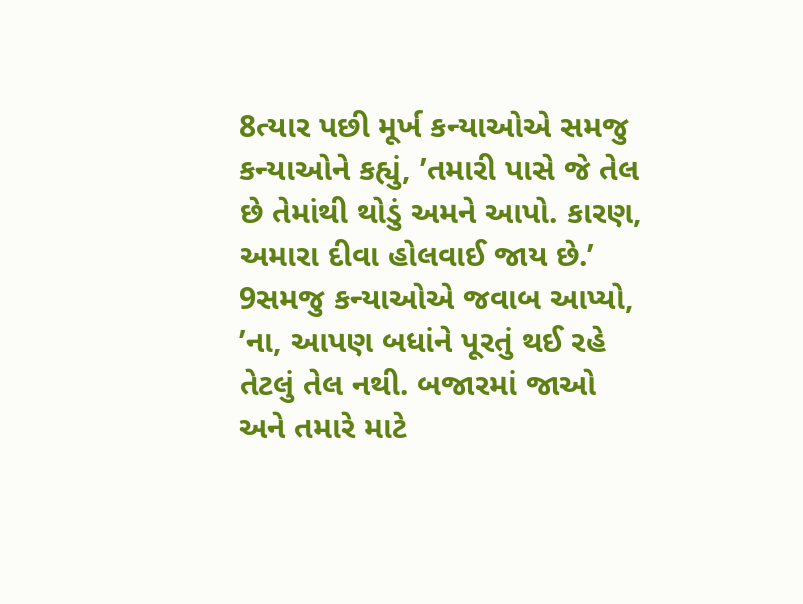8ત્યાર પછી મૂર્ખ કન્યાઓએ સમજુ કન્યાઓને કહ્યું, ’તમારી પાસે જે તેલ છે તેમાંથી થોડું અમને આપો. કારણ, અમારા દીવા હોલવાઈ જાય છે.’ 9સમજુ કન્યાઓએ જવાબ આપ્યો, ’ના, આપણ બધાંને પૂરતું થઈ રહે તેટલું તેલ નથી. બજારમાં જાઓ અને તમારે માટે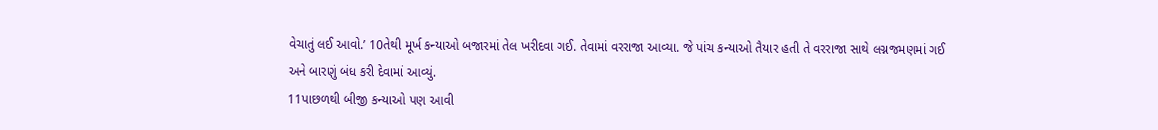વેચાતું લઈ આવો.’ 10તેથી મૂર્ખ કન્યાઓ બજારમાં તેલ ખરીદવા ગઈ. તેવામાં વરરાજા આવ્યા. જે પાંચ કન્યાઓ તૈયાર હતી તે વરરાજા સાથે લગ્નજમણમાં ગઈ અને બારણું બંધ કરી દેવામાં આવ્યું.
11પાછળથી બીજી કન્યાઓ પણ આવી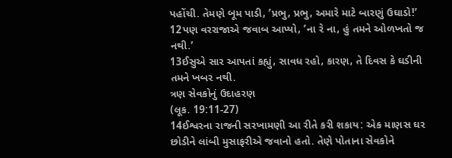પહોંચી. તેમણે બૂમ પાડી, ’પ્રભુ, પ્રભુ, અમારે માટે બારણું ઉઘાડો!’ 12પણ વરરાજાએ જવાબ આપ્યો, ’ના રે ના, હું તમને ઓળખતો જ નથી.’
13ઈસુએ સાર આપતાં કહ્યું, સાવધ રહો, કારણ, તે દિવસ કે ઘડીની તમને ખબર નથી.
ત્રણ સેવકોનું ઉદાહરણ
(લૂક. 19:11-27)
14ઈશ્વરના રાજની સરખામણી આ રીતે કરી શકાય: એક માણસ ઘર છોડીને લાંબી મુસાફરીએ જવાનો હતો. તેણે પોતાના સેવકોને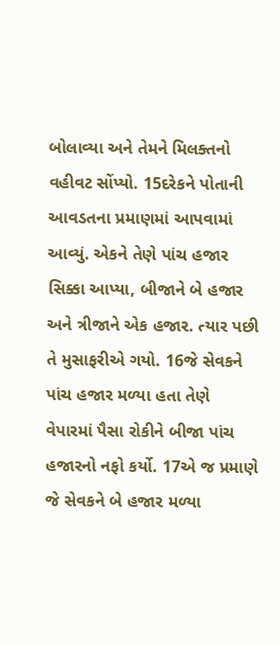બોલાવ્યા અને તેમને મિલક્તનો વહીવટ સોંપ્યો. 15દરેકને પોતાની આવડતના પ્રમાણમાં આપવામાં આવ્યું. એકને તેણે પાંચ હજાર સિક્કા આપ્યા, બીજાને બે હજાર અને ત્રીજાને એક હજાર. ત્યાર પછી તે મુસાફરીએ ગયો. 16જે સેવકને પાંચ હજાર મળ્યા હતા તેણે વેપારમાં પૈસા રોકીને બીજા પાંચ હજારનો નફો કર્યો. 17એ જ પ્રમાણે જે સેવકને બે હજાર મળ્યા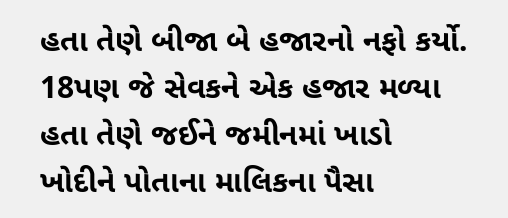હતા તેણે બીજા બે હજારનો નફો કર્યો. 18પણ જે સેવકને એક હજાર મળ્યા હતા તેણે જઈને જમીનમાં ખાડો ખોદીને પોતાના માલિકના પૈસા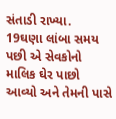સંતાડી રાખ્યા.
19ઘણા લાંબા સમય પછી એ સેવકોનો માલિક ઘેર પાછો આવ્યો અને તેમની પાસે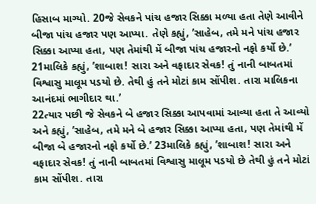હિસાબ માગ્યો. 20જે સેવકને પાંચ હજાર સિક્કા મળ્યા હતા તેણે આવીને બીજા પાંચ હજાર પણ આપ્યા. તેણે કહ્યું, ’સાહેબ, તમે મને પાંચ હજાર સિક્કા આપ્યા હતા, પણ તેમાંથી મેં બીજા પાંચ હજારનો નફો કર્યો છે.’ 21માલિકે કહ્યું, ’શાબાશ! સારા અને વફાદાર સેવક! તું નાની બાબતમાં વિશ્વાસુ માલૂમ પડયો છે. તેથી હું તને મોટાં કામ સોંપીશ. તારા માલિકના આનંદમાં ભાગીદાર થા.’
22ત્યાર પછી જે સેવકને બે હજાર સિક્કા આપવામાં આવ્યા હતા તે આવ્યો અને કહ્યું, ’સાહેબ, તમે મને બે હજાર સિક્કા આપ્યા હતા, પણ તેમાંથી મેં બીજા બે હજારનો નફો કર્યો છે.’ 23માલિકે કહ્યું, ’શાબાશ! સારા અને વફાદાર સેવક! તું નાની બાબતમાં વિશ્વાસુ માલૂમ પડયો છે તેથી હું તને મોટાં કામ સોંપીશ. તારા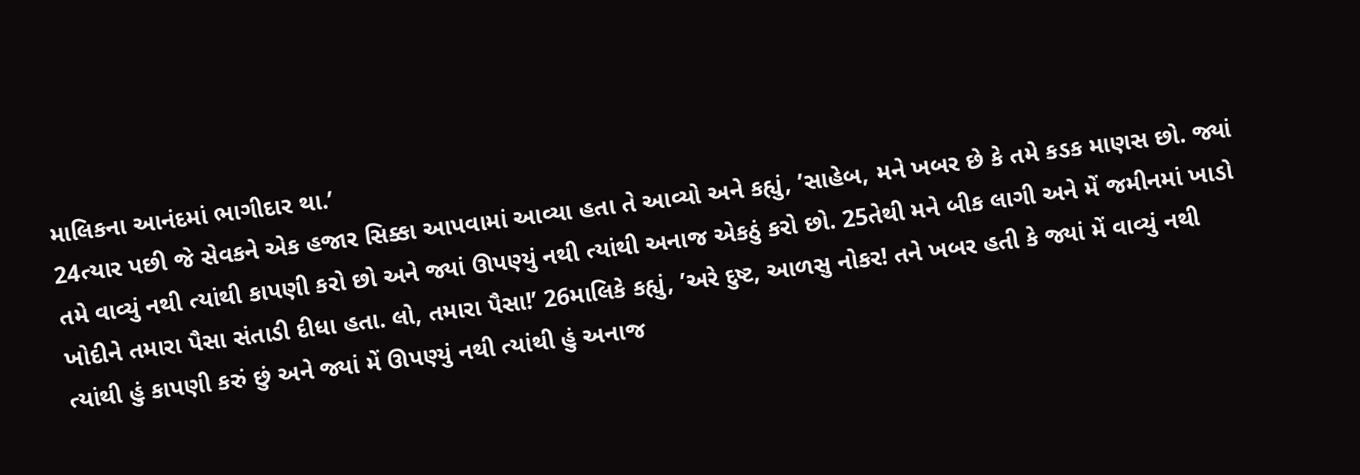માલિકના આનંદમાં ભાગીદાર થા.’
24ત્યાર પછી જે સેવકને એક હજાર સિક્કા આપવામાં આવ્યા હતા તે આવ્યો અને કહ્યું, ’સાહેબ, મને ખબર છે કે તમે કડક માણસ છો. જ્યાં તમે વાવ્યું નથી ત્યાંથી કાપણી કરો છો અને જ્યાં ઊપણ્યું નથી ત્યાંથી અનાજ એકઠું કરો છો. 25તેથી મને બીક લાગી અને મેં જમીનમાં ખાડો ખોદીને તમારા પૈસા સંતાડી દીધા હતા. લો, તમારા પૈસા!’ 26માલિકે કહ્યું, ’અરે દુષ્ટ, આળસુ નોકર! તને ખબર હતી કે જ્યાં મેં વાવ્યું નથી ત્યાંથી હું કાપણી કરું છું અને જ્યાં મેં ઊપણ્યું નથી ત્યાંથી હું અનાજ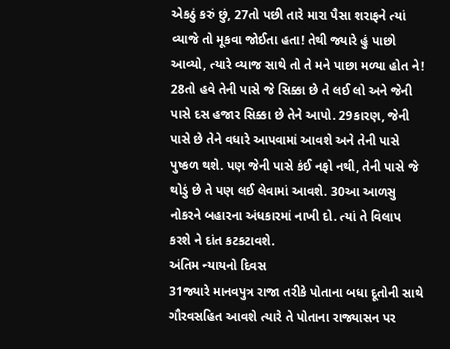એકઠું કરું છું, 27તો પછી તારે મારા પૈસા શરાફને ત્યાં વ્યાજે તો મૂકવા જોઈતા હતા! તેથી જ્યારે હું પાછો આવ્યો, ત્યારે વ્યાજ સાથે તો તે મને પાછા મળ્યા હોત ને! 28તો હવે તેની પાસે જે સિક્કા છે તે લઈ લો અને જેની પાસે દસ હજાર સિક્કા છે તેને આપો. 29કારણ, જેની પાસે છે તેને વધારે આપવામાં આવશે અને તેની પાસે પુષ્કળ થશે. પણ જેની પાસે કંઈ નફો નથી, તેની પાસે જે થોડું છે તે પણ લઈ લેવામાં આવશે. 30આ આળસુ નોકરને બહારના અંધકારમાં નાખી દો. ત્યાં તે વિલાપ કરશે ને દાંત કટકટાવશે.
અંતિમ ન્યાયનો દિવસ
31જ્યારે માનવપુત્ર રાજા તરીકે પોતાના બધા દૂતોની સાથે ગૌરવસહિત આવશે ત્યારે તે પોતાના રાજ્યાસન પર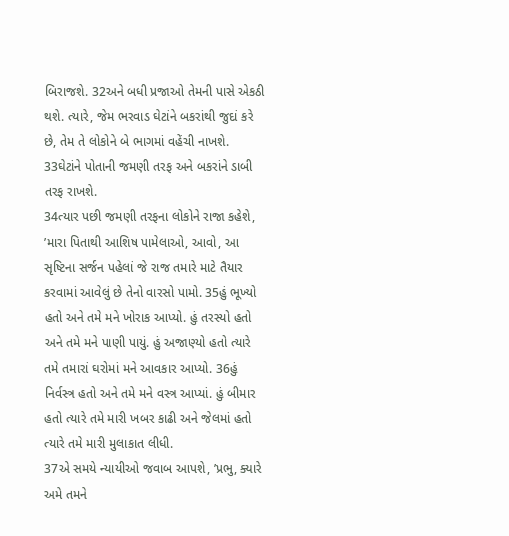બિરાજશે. 32અને બધી પ્રજાઓ તેમની પાસે એકઠી થશે. ત્યારે, જેમ ભરવાડ ઘેટાંને બકરાંથી જુદાં કરે છે, તેમ તે લોકોને બે ભાગમાં વહેંચી નાખશે. 33ઘેટાંને પોતાની જમણી તરફ અને બકરાંને ડાબી તરફ રાખશે.
34ત્યાર પછી જમણી તરફના લોકોને રાજા કહેશે, ’મારા પિતાથી આશિષ પામેલાઓ, આવો, આ સૃષ્ટિના સર્જન પહેલાં જે રાજ તમારે માટે તૈયાર કરવામાં આવેલું છે તેનો વારસો પામો. 35હું ભૂખ્યો હતો અને તમે મને ખોરાક આપ્યો. હું તરસ્યો હતો અને તમે મને પાણી પાયું. હું અજાણ્યો હતો ત્યારે તમે તમારાં ઘરોમાં મને આવકાર આપ્યો. 36હું નિર્વસ્ત્ર હતો અને તમે મને વસ્ત્ર આપ્યાં. હું બીમાર હતો ત્યારે તમે મારી ખબર કાઢી અને જેલમાં હતો ત્યારે તમે મારી મુલાકાત લીધી.
37એ સમયે ન્યાયીઓ જવાબ આપશે, ’પ્રભુ, ક્યારે અમે તમને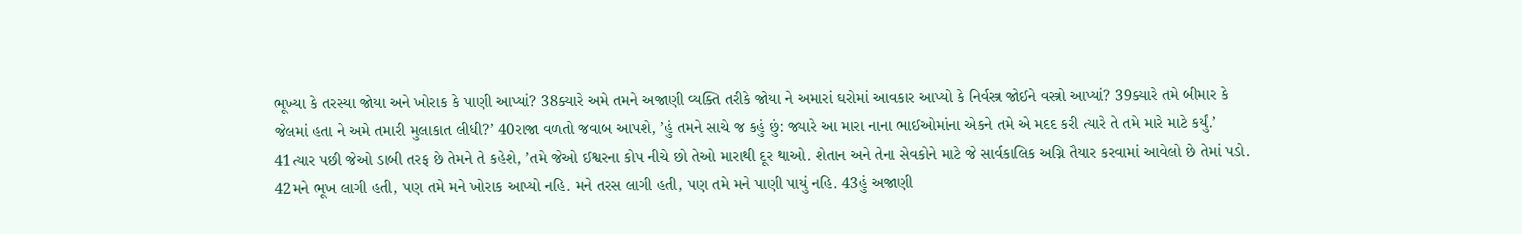ભૂખ્યા કે તરસ્યા જોયા અને ખોરાક કે પાણી આપ્યાં? 38ક્યારે અમે તમને અજાણી વ્યક્તિ તરીકે જોયા ને અમારાં ઘરોમાં આવકાર આપ્યો કે નિર્વસ્ત્ર જોઈને વસ્ત્રો આપ્યાં? 39ક્યારે તમે બીમાર કે જેલમાં હતા ને અમે તમારી મુલાકાત લીધી?’ 40રાજા વળતો જવાબ આપશે, ’હું તમને સાચે જ કહું છું: જ્યારે આ મારા નાના ભાઈઓમાંના એકને તમે એ મદદ કરી ત્યારે તે તમે મારે માટે કર્યું.’
41ત્યાર પછી જેઓ ડાબી તરફ છે તેમને તે કહેશે, ’તમે જેઓ ઈશ્વરના કોપ નીચે છો તેઓ મારાથી દૂર થાઓ. શેતાન અને તેના સેવકોને માટે જે સાર્વકાલિક અગ્નિ તૈયાર કરવામાં આવેલો છે તેમાં પડો. 42મને ભૂખ લાગી હતી, પણ તમે મને ખોરાક આપ્યો નહિ. મને તરસ લાગી હતી, પણ તમે મને પાણી પાયું નહિ. 43હું અજાણી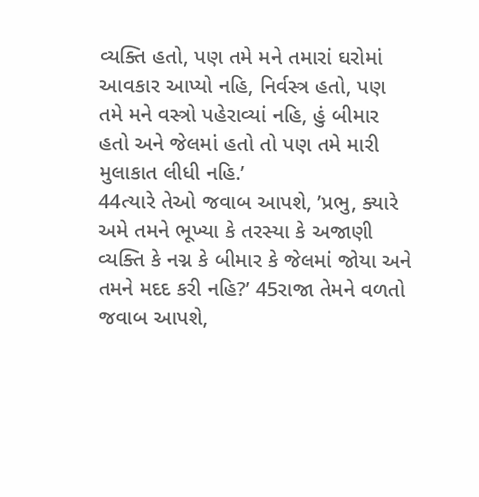વ્યક્તિ હતો, પણ તમે મને તમારાં ઘરોમાં આવકાર આપ્યો નહિ, નિર્વસ્ત્ર હતો, પણ તમે મને વસ્ત્રો પહેરાવ્યાં નહિ, હું બીમાર હતો અને જેલમાં હતો તો પણ તમે મારી મુલાકાત લીધી નહિ.’
44ત્યારે તેઓ જવાબ આપશે, ’પ્રભુ, ક્યારે અમે તમને ભૂખ્યા કે તરસ્યા કે અજાણી વ્યક્તિ કે નગ્ન કે બીમાર કે જેલમાં જોયા અને તમને મદદ કરી નહિ?’ 45રાજા તેમને વળતો જવાબ આપશે,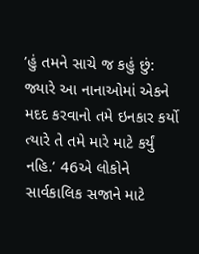’હું તમને સાચે જ કહું છું: જ્યારે આ નાનાઓમાં એકને મદદ કરવાનો તમે ઇનકાર કર્યો ત્યારે તે તમે મારે માટે કર્યું નહિ.’ 46એ લોકોને સાર્વકાલિક સજાને માટે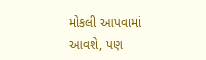મોકલી આપવામાં આવશે, પણ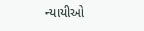ન્યાયીઓ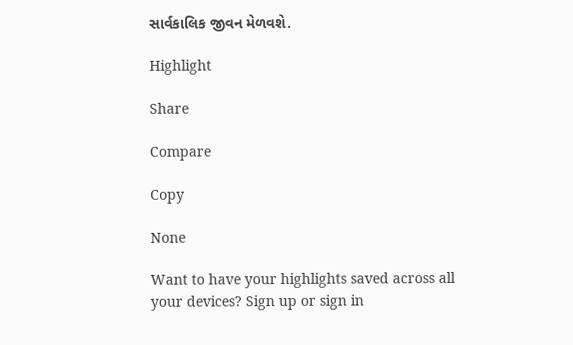સાર્વકાલિક જીવન મેળવશે.

Highlight

Share

Compare

Copy

None

Want to have your highlights saved across all your devices? Sign up or sign in